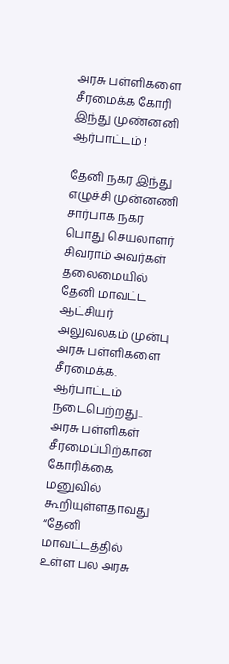அரசு பள்ளிகளை சீரமைக்க கோரி இந்து முண்னனி ஆர்பாட்டம் !

தேனி நகர இந்து எழுச்சி முன்னணி சார்பாக நகர பொது செயலாளர் சிவராம் அவர்கள் தலைமையில் தேனி மாவட்ட ஆட்சியர் அலுவலகம் முன்பு அரசு பள்ளிகளை சீரமைக்க. ஆர்பாட்டம் நடைபெற்றது.. அரசு பள்ளிகள் சீரமைப்பிற்கான கோரிக்கை மனுவில் கூறியுள்ளதாவது “தேனி மாவட்டத்தில் உள்ள பல அரசு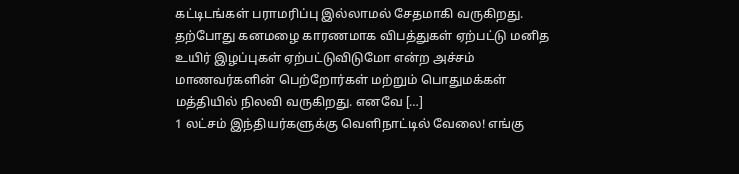கட்டிடங்கள் பராமரிப்பு இல்லாமல் சேதமாகி வருகிறது. தற்போது கனமழை காரணமாக விபத்துகள் ஏற்பட்டு மனித உயிர் இழப்புகள் ஏற்பட்டுவிடுமோ என்ற அச்சம் மாணவர்களின் பெற்றோர்கள் மற்றும் பொதுமக்கள் மத்தியில் நிலவி வருகிறது. எனவே […]
1 லட்சம் இந்தியர்களுக்கு வெளிநாட்டில் வேலை! எங்கு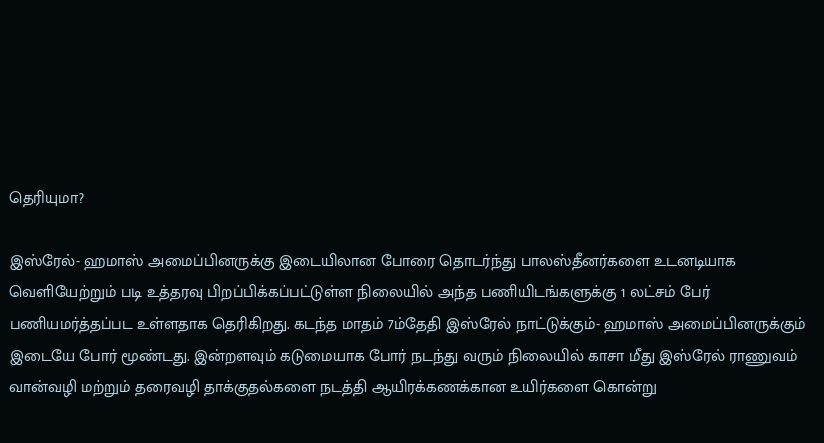தெரியுமா?

இஸ்ரேல்- ஹமாஸ் அமைப்பினருக்கு இடையிலான போரை தொடர்ந்து பாலஸ்தீனர்களை உடனடியாக வெளியேற்றும் படி உத்தரவு பிறப்பிக்கப்பட்டுள்ள நிலையில் அந்த பணியிடங்களுக்கு 1 லட்சம் பேர் பணியமர்த்தப்பட உள்ளதாக தெரிகிறது. கடந்த மாதம் 7ம்தேதி இஸ்ரேல் நாட்டுக்கும்- ஹமாஸ் அமைப்பினருக்கும் இடையே போர் மூண்டது. இன்றளவும் கடுமையாக போர் நடந்து வரும் நிலையில் காசா மீது இஸ்ரேல் ராணுவம் வான்வழி மற்றும் தரைவழி தாக்குதல்களை நடத்தி ஆயிரக்கணக்கான உயிர்களை கொன்று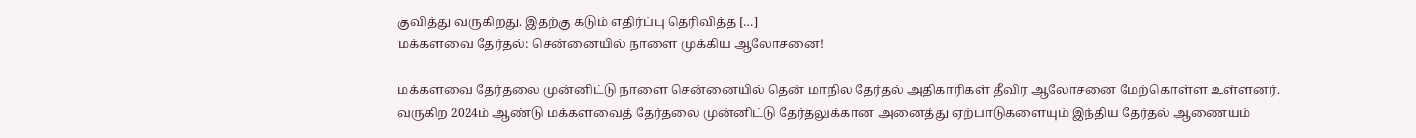குவித்து வருகிறது. இதற்கு கடும் எதிர்ப்பு தெரிவித்த […]
மக்களவை தேர்தல்: சென்னையில் நாளை முக்கிய ஆலோசனை!

மக்களவை தேர்தலை முன்னிட்டு நாளை சென்னையில் தென் மாநில தேர்தல் அதிகாரிகள் தீவிர ஆலோசனை மேற்கொள்ள உள்ளனர். வருகிற 2024ம் ஆண்டு மக்களவைத் தேர்தலை முன்னிட்டு தேர்தலுக்கான அனைத்து ஏற்பாடுகளையும் இந்திய தேர்தல் ஆணையம்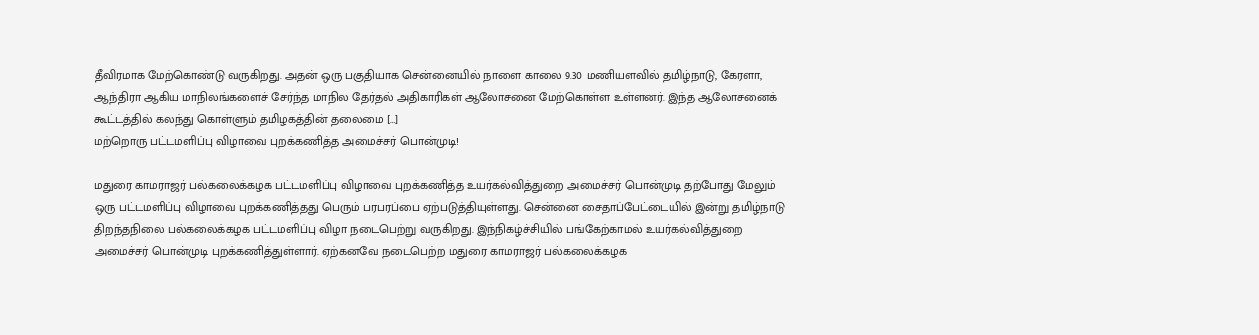தீவிரமாக மேற்கொண்டு வருகிறது. அதன் ஒரு பகுதியாக சென்னையில் நாளை காலை 9.30 மணியளவில் தமிழ்நாடு, கேரளா, ஆந்திரா ஆகிய மாநிலங்களைச் சேர்ந்த மாநில தேர்தல் அதிகாரிகள் ஆலோசனை மேற்கொள்ள உள்ளனர். இந்த ஆலோசனைக் கூட்டத்தில் கலந்து கொள்ளும் தமிழகத்தின் தலைமை […]
மற்றொரு பட்டமளிப்பு விழாவை புறக்கணித்த அமைச்சர் பொன்முடி!

மதுரை காமராஜர் பல்கலைக்கழக பட்டமளிப்பு விழாவை புறக்கணித்த உயர்கல்வித்துறை அமைச்சர் பொன்முடி தற்போது மேலும் ஒரு பட்டமளிப்பு விழாவை புறக்கணித்தது பெரும் பரபரப்பை ஏற்படுத்தியுள்ளது. சென்னை சைதாப்பேட்டையில் இன்று தமிழ்நாடு திறந்தநிலை பல்கலைக்கழக பட்டமளிப்பு விழா நடைபெற்று வருகிறது. இந்நிகழ்ச்சியில் பங்கேற்காமல் உயர்கல்வித்துறை அமைச்சர் பொன்முடி புறக்கணித்துள்ளார். ஏற்கனவே நடைபெற்ற மதுரை காமராஜர் பல்கலைக்கழக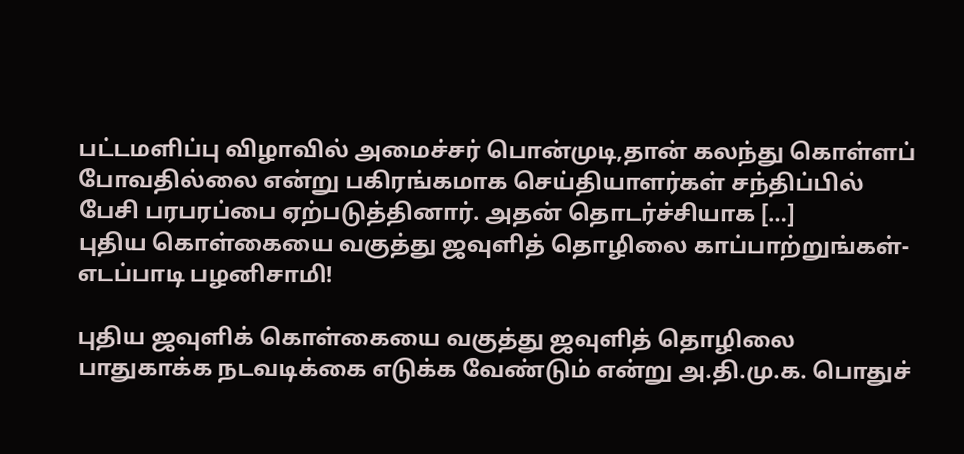பட்டமளிப்பு விழாவில் அமைச்சர் பொன்முடி,தான் கலந்து கொள்ளப் போவதில்லை என்று பகிரங்கமாக செய்தியாளர்கள் சந்திப்பில் பேசி பரபரப்பை ஏற்படுத்தினார். அதன் தொடர்ச்சியாக […]
புதிய கொள்கையை வகுத்து ஜவுளித் தொழிலை காப்பாற்றுங்கள்- எடப்பாடி பழனிசாமி!

புதிய ஜவுளிக் கொள்கையை வகுத்து ஜவுளித் தொழிலை பாதுகாக்க நடவடிக்கை எடுக்க வேண்டும் என்று அ.தி.மு.க. பொதுச்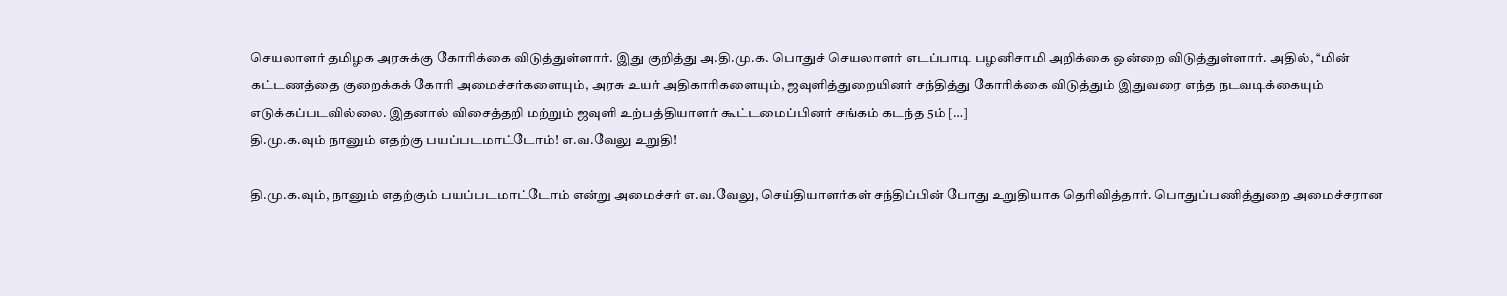செயலாளர் தமிழக அரசுக்கு கோரிக்கை விடுத்துள்ளார். இது குறித்து அ.தி.மு.க. பொதுச் செயலாளர் எடப்பாடி பழனிசாமி அறிக்கை ஒன்றை விடுத்துள்ளார். அதில், ‘‘மின் கட்டணத்தை குறைக்கக் கோரி அமைச்சர்களையும், அரசு உயர் அதிகாரிகளையும், ஜவுளித்துறையினர் சந்தித்து கோரிக்கை விடுத்தும் இதுவரை எந்த நடவடிக்கையும் எடுக்கப்படவில்லை. இதனால் விசைத்தறி மற்றும் ஜவுளி உற்பத்தியாளர் கூட்டமைப்பினர் சங்கம் கடந்த 5ம் […]
தி.மு.க.வும் நானும் எதற்கு பயப்படமாட்டோம்! எ.வ.வேலு உறுதி!

தி.மு.க.வும், நானும் எதற்கும் பயப்படமாட்டோம் என்று அமைச்சர் எ.வ.வேலு, செய்தியாளர்கள் சந்திப்பின் போது உறுதியாக தெரிவித்தார். பொதுப்பணித்துறை அமைச்சரான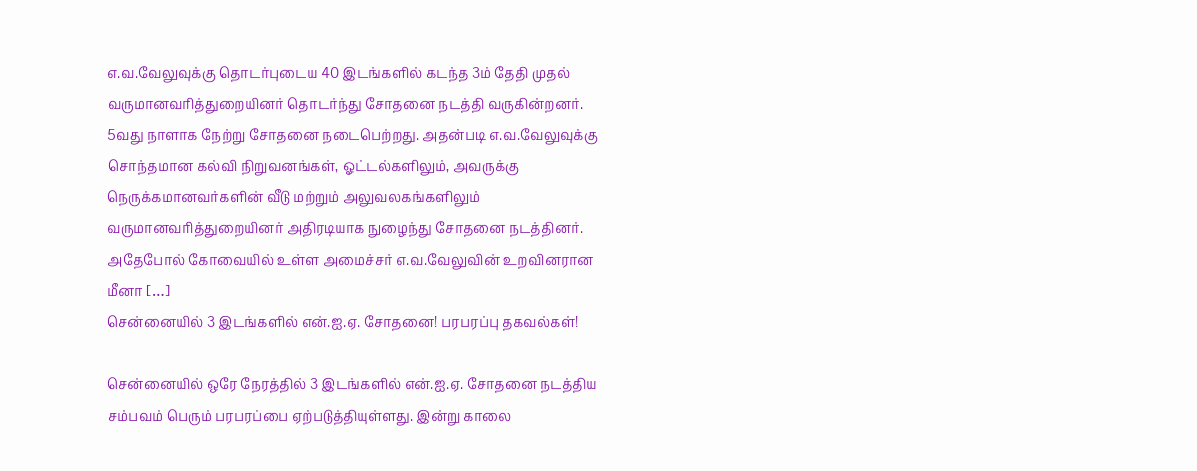எ.வ.வேலுவுக்கு தொடர்புடைய 40 இடங்களில் கடந்த 3ம் தேதி முதல் வருமானவரித்துறையினர் தொடர்ந்து சோதனை நடத்தி வருகின்றனர். 5வது நாளாக நேற்று சோதனை நடைபெற்றது. அதன்படி எ.வ.வேலுவுக்கு சொந்தமான கல்வி நிறுவனங்கள், ஓட்டல்களிலும், அவருக்கு நெருக்கமானவர்களின் வீடு மற்றும் அலுவலகங்களிலும் வருமானவரித்துறையினர் அதிரடியாக நுழைந்து சோதனை நடத்தினர். அதேபோல் கோவையில் உள்ள அமைச்சர் எ.வ.வேலுவின் உறவினரான மீனா […]
சென்னையில் 3 இடங்களில் என்.ஐ.ஏ. சோதனை! பரபரப்பு தகவல்கள்!

சென்னையில் ஒரே நேரத்தில் 3 இடங்களில் என்.ஐ.ஏ. சோதனை நடத்திய சம்பவம் பெரும் பரபரப்பை ஏற்படுத்தியுள்ளது. இன்று காலை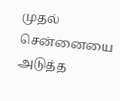முதல் சென்னையை அடுத்த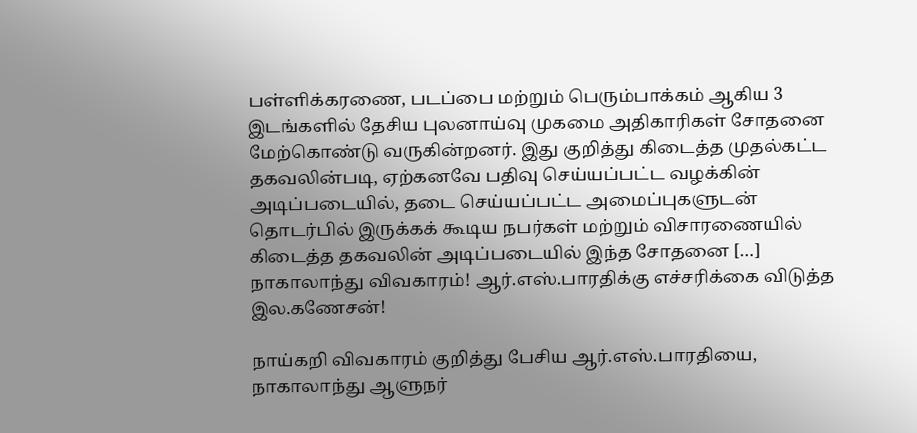பள்ளிக்கரணை, படப்பை மற்றும் பெரும்பாக்கம் ஆகிய 3 இடங்களில் தேசிய புலனாய்வு முகமை அதிகாரிகள் சோதனை மேற்கொண்டு வருகின்றனர். இது குறித்து கிடைத்த முதல்கட்ட தகவலின்படி, ஏற்கனவே பதிவு செய்யப்பட்ட வழக்கின் அடிப்படையில், தடை செய்யப்பட்ட அமைப்புகளுடன் தொடர்பில் இருக்கக் கூடிய நபர்கள் மற்றும் விசாரணையில் கிடைத்த தகவலின் அடிப்படையில் இந்த சோதனை […]
நாகாலாந்து விவகாரம்! ஆர்.எஸ்.பாரதிக்கு எச்சரிக்கை விடுத்த இல.கணேசன்!

நாய்கறி விவகாரம் குறித்து பேசிய ஆர்.எஸ்.பாரதியை, நாகாலாந்து ஆளுநர்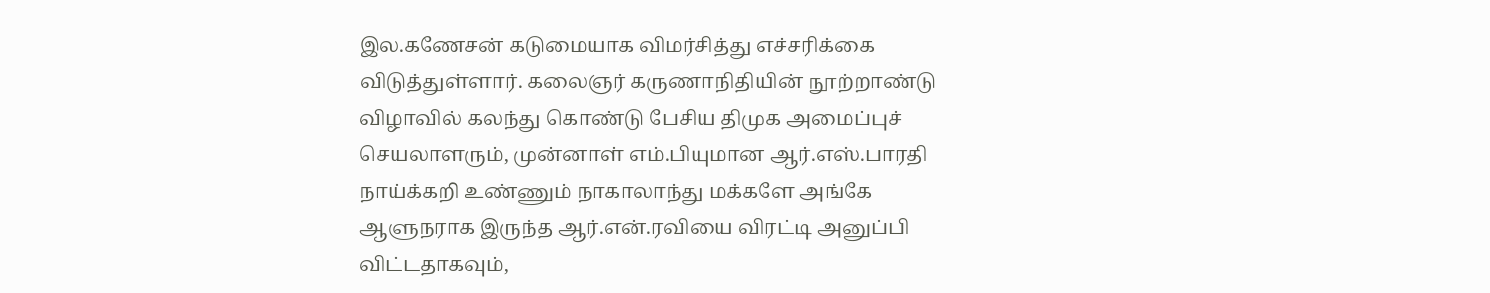இல.கணேசன் கடுமையாக விமர்சித்து எச்சரிக்கை விடுத்துள்ளார். கலைஞர் கருணாநிதியின் நூற்றாண்டு விழாவில் கலந்து கொண்டு பேசிய திமுக அமைப்புச் செயலாளரும், முன்னாள் எம்.பியுமான ஆர்.எஸ்.பாரதி நாய்க்கறி உண்ணும் நாகாலாந்து மக்களே அங்கே ஆளுநராக இருந்த ஆர்.என்.ரவியை விரட்டி அனுப்பி விட்டதாகவும்,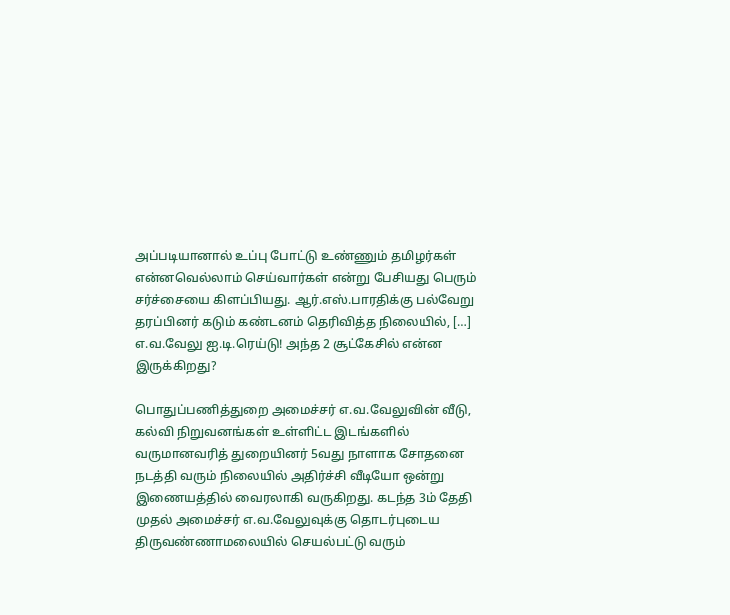அப்படியானால் உப்பு போட்டு உண்ணும் தமிழர்கள் என்னவெல்லாம் செய்வார்கள் என்று பேசியது பெரும் சர்ச்சையை கிளப்பியது. ஆர்.எஸ்.பாரதிக்கு பல்வேறு தரப்பினர் கடும் கண்டனம் தெரிவித்த நிலையில், […]
எ.வ.வேலு ஐ.டி.ரெய்டு! அந்த 2 சூட்கேசில் என்ன இருக்கிறது?

பொதுப்பணித்துறை அமைச்சர் எ.வ.வேலுவின் வீடு, கல்வி நிறுவனங்கள் உள்ளிட்ட இடங்களில் வருமானவரித் துறையினர் 5வது நாளாக சோதனை நடத்தி வரும் நிலையில் அதிர்ச்சி வீடியோ ஒன்று இணையத்தில் வைரலாகி வருகிறது. கடந்த 3ம் தேதி முதல் அமைச்சர் எ.வ.வேலுவுக்கு தொடர்புடைய திருவண்ணாமலையில் செயல்பட்டு வரும்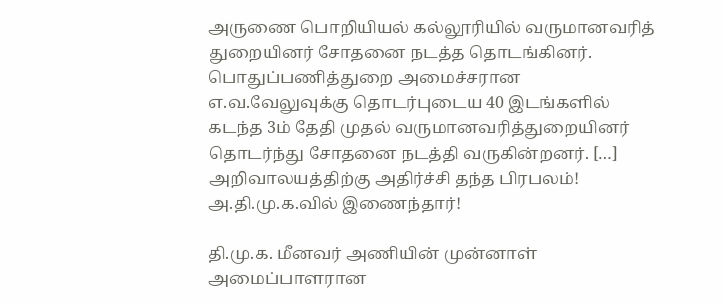அருணை பொறியியல் கல்லூரியில் வருமானவரித் துறையினர் சோதனை நடத்த தொடங்கினர். பொதுப்பணித்துறை அமைச்சரான எ.வ.வேலுவுக்கு தொடர்புடைய 40 இடங்களில் கடந்த 3ம் தேதி முதல் வருமானவரித்துறையினர் தொடர்ந்து சோதனை நடத்தி வருகின்றனர். […]
அறிவாலயத்திற்கு அதிர்ச்சி தந்த பிரபலம்! அ.தி.மு.க.வில் இணைந்தார்!

தி.மு.க. மீனவர் அணியின் முன்னாள் அமைப்பாளரான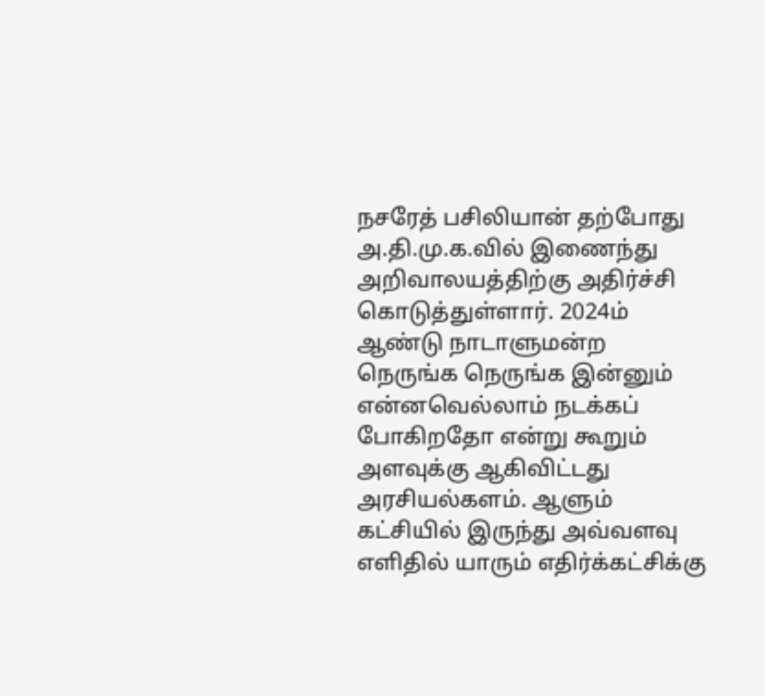நசரேத் பசிலியான் தற்போது அ.தி.மு.க.வில் இணைந்து அறிவாலயத்திற்கு அதிர்ச்சி கொடுத்துள்ளார். 2024ம் ஆண்டு நாடாளுமன்ற நெருங்க நெருங்க இன்னும் என்னவெல்லாம் நடக்கப் போகிறதோ என்று கூறும் அளவுக்கு ஆகிவிட்டது அரசியல்களம். ஆளும் கட்சியில் இருந்து அவ்வளவு எளிதில் யாரும் எதிர்க்கட்சிக்கு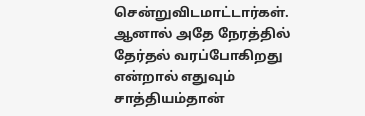சென்றுவிடமாட்டார்கள். ஆனால் அதே நேரத்தில் தேர்தல் வரப்போகிறது என்றால் எதுவும் சாத்தியம்தான்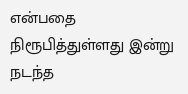என்பதை நிரூபித்துள்ளது இன்று நடந்த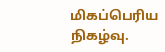மிகப்பெரிய நிகழ்வு.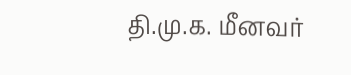தி.மு.க. மீனவர்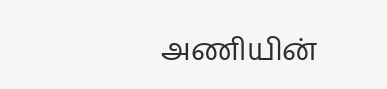அணியின்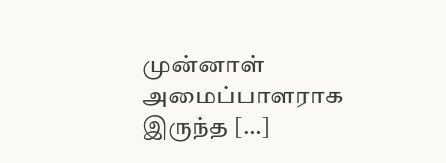முன்னாள் அமைப்பாளராக இருந்த […]